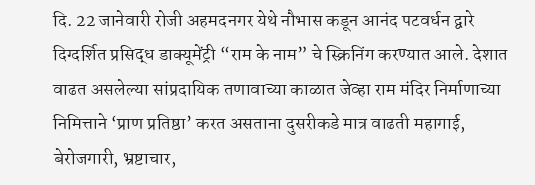दि. 22 जानेवारी रोजी अहमदनगर येथे नौभास कडून आनंद पटवर्धन द्वारे दिग्दर्शित प्रसिद्ध डाक्यूमेंट्री “राम के नाम” चे स्क्रिनिंग करण्यात आले. देशात वाढत असलेल्या सांप्रदायिक तणावाच्या काळात जेव्हा राम मंदिर निर्माणाच्या निमित्ताने ‘प्राण प्रतिष्ठा’ करत असताना दुसरीकडे मात्र वाढती महागाई, बेरोजगारी, भ्रष्टाचार,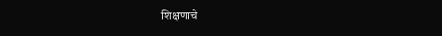शिक्षणाचे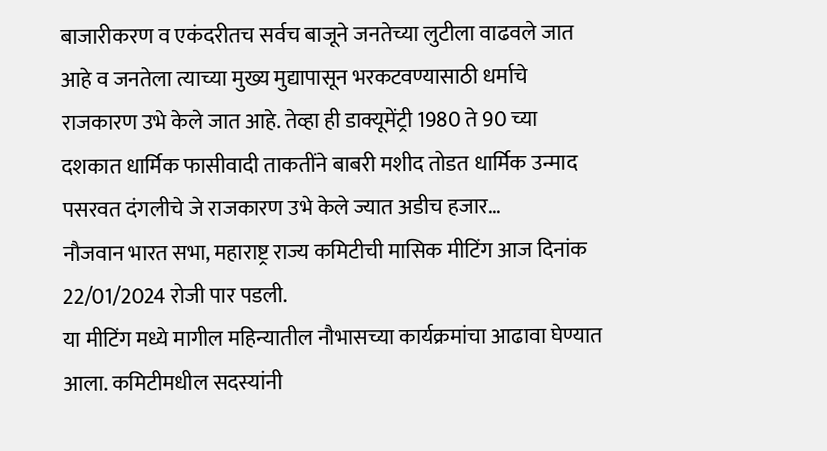बाजारीकरण व एकंदरीतच सर्वच बाजूने जनतेच्या लुटीला वाढवले जात आहे व जनतेला त्याच्या मुख्य मुद्यापासून भरकटवण्यासाठी धर्माचे राजकारण उभे केले जात आहे. तेव्हा ही डाक्यूमेंट्री 1980 ते 90 च्या दशकात धार्मिक फासीवादी ताकतींने बाबरी मशीद तोडत धार्मिक उन्माद पसरवत दंगलीचे जे राजकारण उभे केले ज्यात अडीच हजार…
नौजवान भारत सभा, महाराष्ट्र राज्य कमिटीची मासिक मीटिंग आज दिनांक 22/01/2024 रोजी पार पडली.
या मीटिंग मध्ये मागील महिन्यातील नौभासच्या कार्यक्रमांचा आढावा घेण्यात आला. कमिटीमधील सदस्यांनी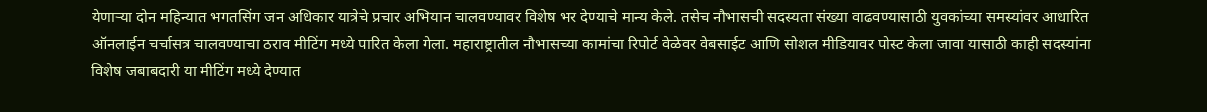येणाऱ्या दोन महिन्यात भगतसिंग जन अधिकार यात्रेचे प्रचार अभियान चालवण्यावर विशेष भर देण्याचे मान्य केले. तसेच नौभासची सदस्यता संख्या वाढवण्यासाठी युवकांच्या समस्यांवर आधारित ऑनलाईन चर्चासत्र चालवण्याचा ठराव मीटिंग मध्ये पारित केला गेला. महाराष्ट्रातील नौभासच्या कामांचा रिपोर्ट वेळेवर वेबसाईट आणि सोशल मीडियावर पोस्ट केला जावा यासाठी काही सदस्यांना विशेष जबाबदारी या मीटिंग मध्ये देण्यात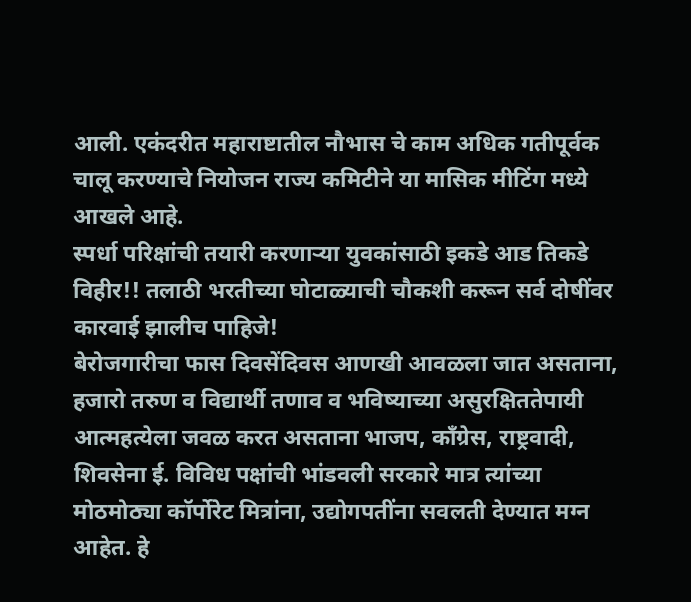आली. एकंदरीत महाराष्टातील नौभास चे काम अधिक गतीपूर्वक चालू करण्याचे नियोजन राज्य कमिटीने या मासिक मीटिंग मध्ये आखले आहे.
स्पर्धा परिक्षांची तयारी करणाऱ्या युवकांसाठी इकडे आड तिकडे विहीर!! तलाठी भरतीच्या घोटाळ्याची चौकशी करून सर्व दोषींवर कारवाई झालीच पाहिजे!
बेरोजगारीचा फास दिवसेंदिवस आणखी आवळला जात असताना, हजारो तरुण व विद्यार्थी तणाव व भविष्याच्या असुरक्षिततेपायी आत्महत्येला जवळ करत असताना भाजप, काँग्रेस, राष्ट्रवादी, शिवसेना ई. विविध पक्षांची भांडवली सरकारे मात्र त्यांच्या मोठमोठ्या कॉर्पोरेट मित्रांना, उद्योगपतींना सवलती देण्यात मग्न आहेत. हे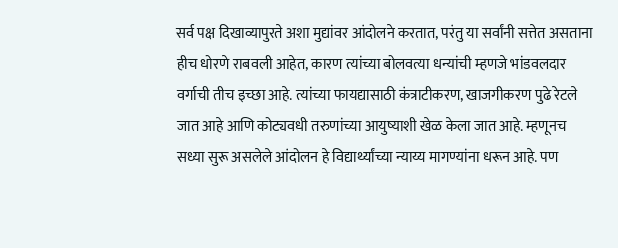सर्व पक्ष दिखाव्यापुरते अशा मुद्यांवर आंदोलने करतात, परंतु या सर्वांनी सत्तेत असताना हीच धोरणे राबवली आहेत, कारण त्यांच्या बोलवत्या धन्यांची म्हणजे भांडवलदार वर्गाची तीच इच्छा आहे. त्यांच्या फायद्यासाठी कंत्राटीकरण, खाजगीकरण पुढे रेटले जात आहे आणि कोट्यवधी तरुणांच्या आयुष्याशी खेळ केला जात आहे. म्हणूनच सध्या सुरू असलेले आंदोलन हे विद्यार्थ्यांच्या न्याय्य मागण्यांना धरून आहे. पण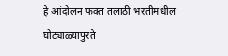हे आंदोलन फक्त तलाठी भरतीमधील घोट्याळ्यापुरते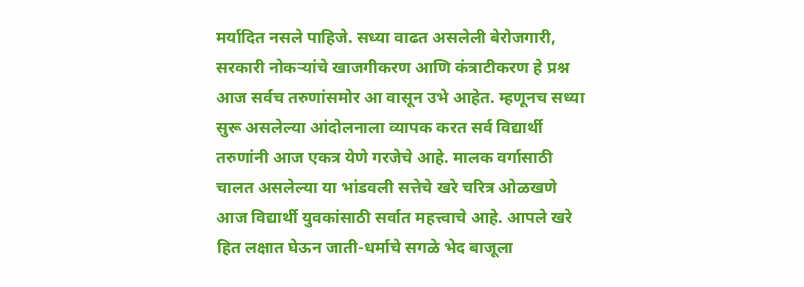मर्यादित नसले पाहिजे. सध्या वाढत असलेली बेरोजगारी, सरकारी नोकऱ्यांचे खाजगीकरण आणि कंत्राटीकरण हे प्रश्न आज सर्वच तरुणांसमोर आ वासून उभे आहेत. म्हणूनच सध्या सुरू असलेल्या आंदोलनाला व्यापक करत सर्व विद्यार्थी तरुणांनी आज एकत्र येणे गरजेचे आहे. मालक वर्गासाठी चालत असलेल्या या भांडवली सत्तेचे खरे चरित्र ओळखणे आज विद्यार्थी युवकांसाठी सर्वात महत्त्वाचे आहे. आपले खरे हित लक्षात घेऊन जाती-धर्माचे सगळे भेद बाजूला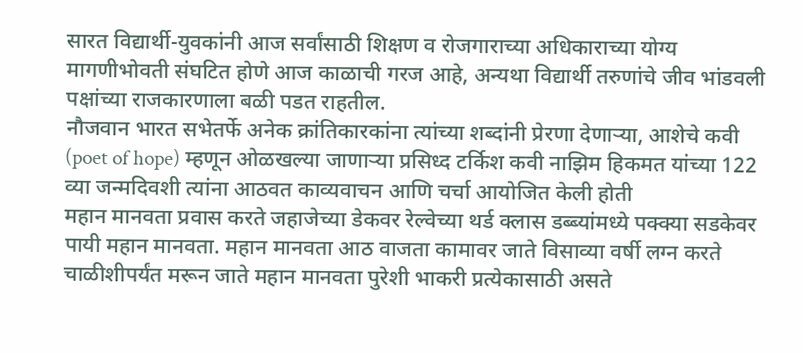सारत विद्यार्थी-युवकांनी आज सर्वांसाठी शिक्षण व रोजगाराच्या अधिकाराच्या योग्य मागणीभोवती संघटित होणे आज काळाची गरज आहे, अन्यथा विद्यार्थी तरुणांचे जीव भांडवली पक्षांच्या राजकारणाला बळी पडत राहतील.
नौजवान भारत सभेतर्फे अनेक क्रांतिकारकांना त्यांच्या शब्दांनी प्रेरणा देणाऱ्या, आशेचे कवी (poet of hope) म्हणून ओळखल्या जाणाऱ्या प्रसिध्द टर्किश कवी नाझिम हिकमत यांच्या 122 व्या जन्मदिवशी त्यांना आठवत काव्यवाचन आणि चर्चा आयोजित केली होती
महान मानवता प्रवास करते जहाजेच्या डेकवर रेल्वेच्या थर्ड क्लास डब्ब्यांमध्ये पक्क्या सडकेवर पायी महान मानवता. महान मानवता आठ वाजता कामावर जाते विसाव्या वर्षी लग्न करते चाळीशीपर्यंत मरून जाते महान मानवता पुरेशी भाकरी प्रत्येकासाठी असते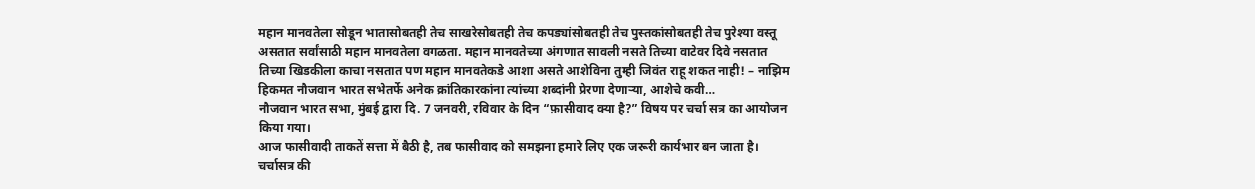महान मानवतेला सोडून भातासोबतही तेच साखरेसोबतही तेच कपड्यांसोबतही तेच पुस्तकांसोबतही तेच पुरेश्या वस्तू असतात सर्वांसाठी महान मानवतेला वगळता. महान मानवतेच्या अंगणात सावली नसते तिच्या वाटेवर दिवे नसतात तिच्या खिडकीला काचा नसतात पण महान मानवतेकडे आशा असते आशेविना तुम्ही जिवंत राहू शकत नाही! – नाझिम हिकमत नौजवान भारत सभेतर्फे अनेक क्रांतिकारकांना त्यांच्या शब्दांनी प्रेरणा देणाऱ्या, आशेचे कवी…
नौजवान भारत सभा, मुंबई द्वारा दि. 7 जनवरी, रविवार के दिन “फ़ासीवाद क्या है?” विषय पर चर्चा सत्र का आयोजन किया गया।
आज फासीवादी ताकतें सत्ता में बैठी है, तब फासीवाद को समझना हमारे लिए एक जरूरी कार्यभार बन जाता है। चर्चासत्र की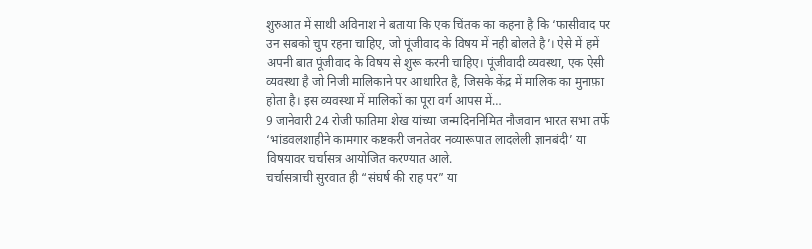शुरुआत में साथी अविनाश ने बताया कि एक चिंतक का कहना है कि ‘फासीवाद पर उन सबको चुप रहना चाहिए, जो पूंजीवाद के विषय में नही बोलते है’। ऐसे में हमें अपनी बात पूंजीवाद के विषय से शुरू करनी चाहिए। पूंजीवादी व्यवस्था, एक ऐसी व्यवस्था है जो निजी मालिकाने पर आधारित है, जिसके केंद्र में मालिक का मुनाफ़ा होता है। इस व्यवस्था में मालिकों का पूरा वर्ग आपस में…
9 जानेवारी 24 रोजी फातिमा शेख यांच्या जन्मदिननिमित नौजवान भारत सभा तर्फे ‘भांडवलशाहीने कामगार कष्टकरी जनतेवर नव्यारूपात लादलेली ज्ञानबंदी’ या विषयावर चर्चासत्र आयोजित करण्यात आले.
चर्चासत्राची सुरवात ही “संघर्ष की राह पर” या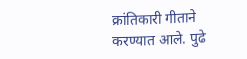क्रांतिकारी गीताने करण्यात आले. पुढे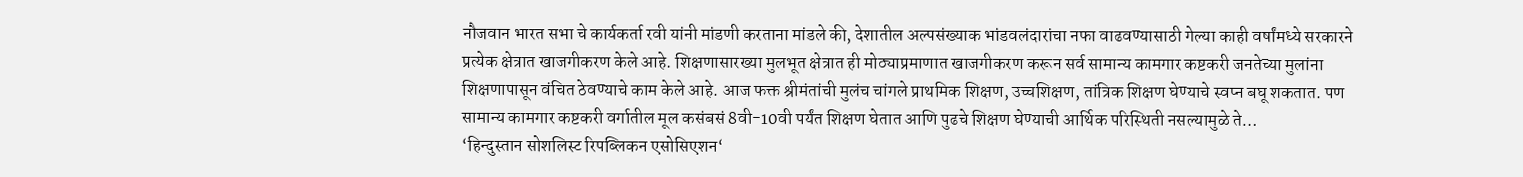नौजवान भारत सभा चे कार्यकर्ता रवी यांनी मांडणी करताना मांडले की, देशातील अल्पसंख्याक भांडवलंदारांचा नफा वाढवण्यासाठी गेल्या काही वर्षांमध्ये सरकारने प्रत्येक क्षेत्रात खाजगीकरण केले आहे. शिक्षणासारख्या मुलभूत क्षेत्रात ही मोठ्याप्रमाणात खाजगीकरण करून सर्व सामान्य कामगार कष्टकरी जनतेच्या मुलांना शिक्षणापासून वंचित ठेवण्याचे काम केले आहे. आज फक्त श्रीमंतांची मुलंच चांगले प्राथमिक शिक्षण, उच्चशिक्षण, तांत्रिक शिक्षण घेण्याचे स्वप्न बघू शकतात. पण सामान्य कामगार कष्टकरी वर्गातील मूल कसंबसं 8वी-10वी पर्यंत शिक्षण घेतात आणि पुढचे शिक्षण घेण्याची आर्थिक परिस्थिती नसल्यामुळे ते…
‘हिन्दुस्तान सोशलिस्ट रिपब्लिकन एसोसिएशन‘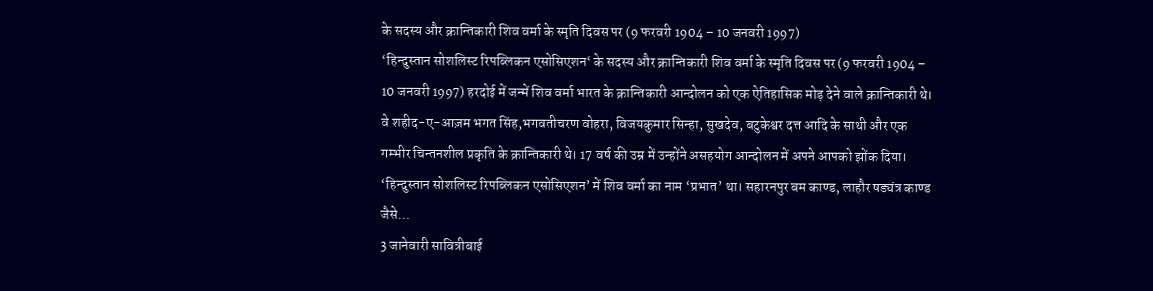के सदस्य और क्रान्तिकारी शिव वर्मा के स्मृति दिवस पर (9 फरवरी 1904 – 10 जनवरी 1997)
‘हिन्दुस्तान सोशलिस्ट रिपब्लिकन एसोसिएशन‘ के सदस्य और क्रान्तिकारी शिव वर्मा के स्मृति दिवस पर (9 फरवरी 1904 – 10 जनवरी 1997) हरदोई में जन्में शिव वर्मा भारत के क्रान्तिकारी आन्दोलन को एक ऐतिहासिक मोड़ देने वाले क्रान्तिकारी थे। वे शहीद-ए-आज़म भगत सिंह,भगवतीचरण वोहरा, विजयकुमार सिन्हा, सुखदेव, बटुकेश्वर दत्त आदि के साथी और एक गम्भीर चिन्तनशील प्रकृति के क्रान्तिकारी थे। 17 वर्ष की उम्र में उन्होंने असहयोग आन्दोलन में अपने आपको झोंक दिया। ‘हिन्दुस्तान सोशलिस्ट रिपब्लिकन एसोसिएशन’ में शिव वर्मा का नाम ‘प्रभात’ था। सहारनपुर बम काण्ड, लाहौर षड्यंत्र काण्ड जैसे…
3 जानेवारी सावित्रीबाई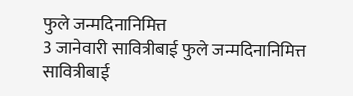फुले जन्मदिनानिमित्त
3 जानेवारी सावित्रीबाई फुले जन्मदिनानिमित्त सावित्रीबाई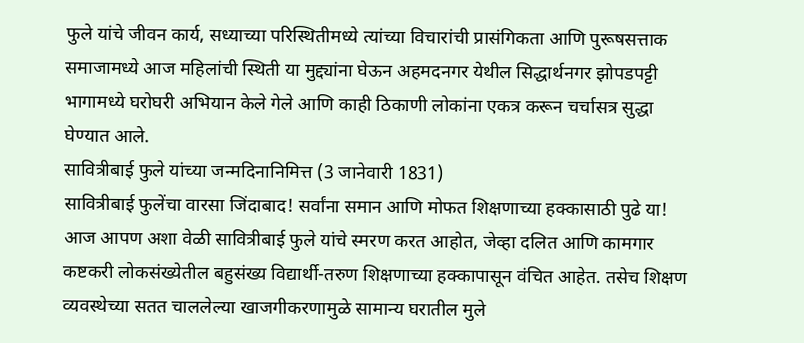फुले यांचे जीवन कार्य, सध्याच्या परिस्थितीमध्ये त्यांच्या विचारांची प्रासंगिकता आणि पुरूषसत्ताक समाजामध्ये आज महिलांची स्थिती या मुद्द्यांना घेऊन अहमदनगर येथील सिद्धार्थनगर झोपडपट्टी भागामध्ये घरोघरी अभियान केले गेले आणि काही ठिकाणी लोकांना एकत्र करून चर्चासत्र सुद्धा घेण्यात आले.
सावित्रीबाई फुले यांच्या जन्मदिनानिमित्त (3 जानेवारी 1831)
सावित्रीबाई फुलेंचा वारसा जिंदाबाद! सर्वांना समान आणि मोफत शिक्षणाच्या हक्कासाठी पुढे या! आज आपण अशा वेळी सावित्रीबाई फुले यांचे स्मरण करत आहोत, जेव्हा दलित आणि कामगार कष्टकरी लोकसंख्येतील बहुसंख्य विद्यार्थी-तरुण शिक्षणाच्या हक्कापासून वंचित आहेत. तसेच शिक्षण व्यवस्थेच्या सतत चाललेल्या खाजगीकरणामुळे सामान्य घरातील मुले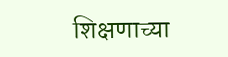शिक्षणाच्या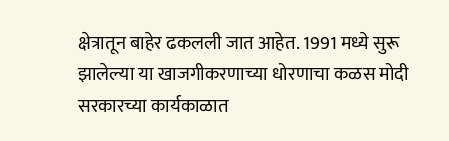क्षेत्रातून बाहेर ढकलली जात आहेत. 1991 मध्ये सुरू झालेल्या या खाजगीकरणाच्या धोरणाचा कळस मोदी सरकारच्या कार्यकाळात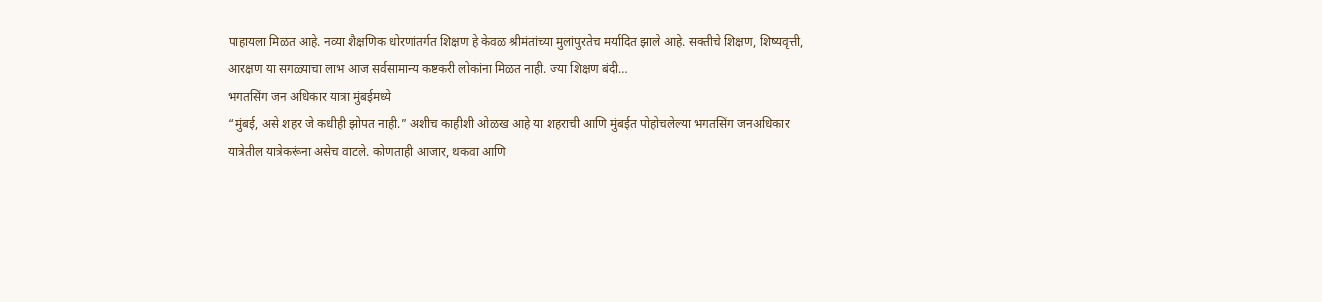पाहायला मिळत आहे. नव्या शैक्षणिक धोरणांतर्गत शिक्षण हे केवळ श्रीमंतांच्या मुलांपुरतेच मर्यादित झाले आहे. सक्तीचे शिक्षण, शिष्यवृत्ती, आरक्षण या सगळ्याचा लाभ आज सर्वसामान्य कष्टकरी लोकांना मिळत नाही. ज्या शिक्षण बंदी…
भगतसिंग जन अधिकार यात्रा मुंबईमध्ये
“मुंबई, असे शहर जे कधीही झोपत नाही.” अशीच काहीशी ओळख आहे या शहराची आणि मुंबईत पोहोचलेल्या भगतसिंग जनअधिकार यात्रेतील यात्रेकरूंना असेच वाटले. कोणताही आजार, थकवा आणि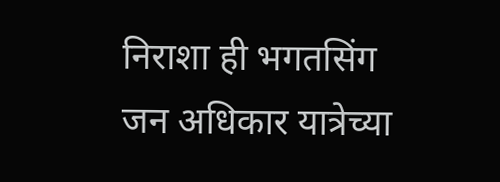निराशा ही भगतसिंग जन अधिकार यात्रेच्या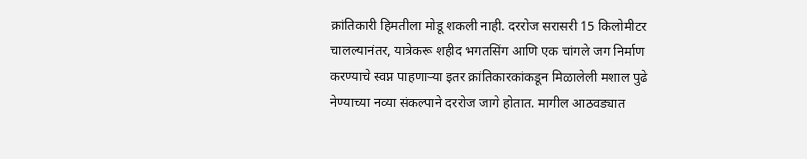क्रांतिकारी हिमतीला मोडू शकली नाही. दररोज सरासरी 15 किलोमीटर चालल्यानंतर, यात्रेकरू शहीद भगतसिंग आणि एक चांगले जग निर्माण करण्याचे स्वप्न पाहणाऱ्या इतर क्रांतिकारकांकडून मिळालेली मशाल पुढे नेण्याच्या नव्या संकल्पाने दररोज जागे होतात. मागील आठवड्यात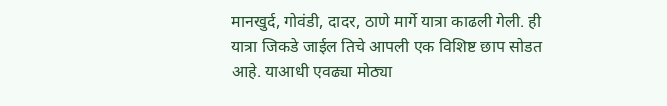मानखुर्द, गोवंडी, दादर, ठाणे मार्गे यात्रा काढली गेली. ही यात्रा जिकडे जाईल तिचे आपली एक विशिष्ट छाप सोडत आहे. याआधी एवढ्या मोठ्या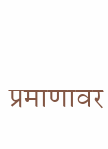प्रमाणावर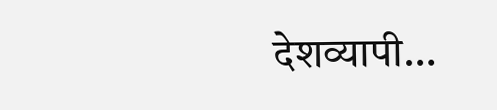देशव्यापी…